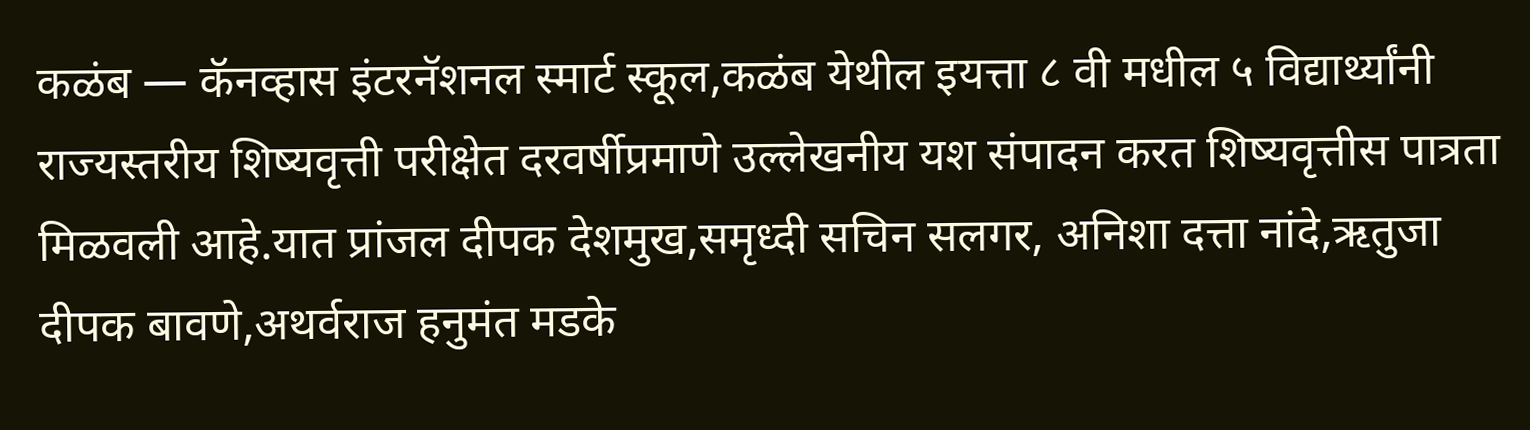कळंब — कॅनव्हास इंटरनॅशनल स्मार्ट स्कूल,कळंब येथील इयत्ता ८ वी मधील ५ विद्यार्थ्यांनी राज्यस्तरीय शिष्यवृत्ती परीक्षेत दरवर्षीप्रमाणे उल्लेखनीय यश संपादन करत शिष्यवृत्तीस पात्रता मिळवली आहे.यात प्रांजल दीपक देशमुख,समृध्दी सचिन सलगर, अनिशा दत्ता नांदे,ऋतुजा दीपक बावणे,अथर्वराज हनुमंत मडके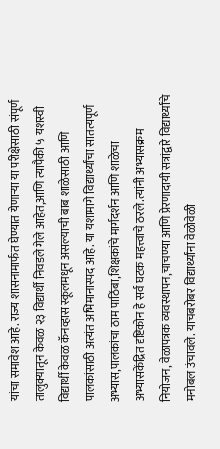यांचा समावेश आहे. राज्य शासनामार्फत घेण्यात येणाऱ्या या परीक्षेसाठी संपूर्ण तालुक्यातून केवळ २३ विद्यार्थी निवडले गेले आहेत,आणि त्यापैकी ५ यशस्वी विद्यार्थी केवळ कॅनव्हास स्कूलमधून असल्याची बाब शाळेसाठी आणि पालकांसाठी अत्यंत अभिमानास्पद आहे. या यशामागे विद्यार्थ्यांचा सातत्यपूर्ण अभ्यास,पालकांचा ठाम पाठिंबा,शिक्षकांचे मार्गदर्शन आणि शाळेचा अभ्यासकेंद्रित दृष्टिकोन हे सर्व घटक महत्त्वाचे ठरले.त्यांनी अभ्यासक्रम नियोजन, वेळापत्रक व्यवस्थापन,चाचण्या आणि प्रेरणादायी सत्रांद्वारे विद्यार्थ्यांचे मनोबल उंचावले. याचबरोबर विद्यार्थ्यांना वेळोवेळी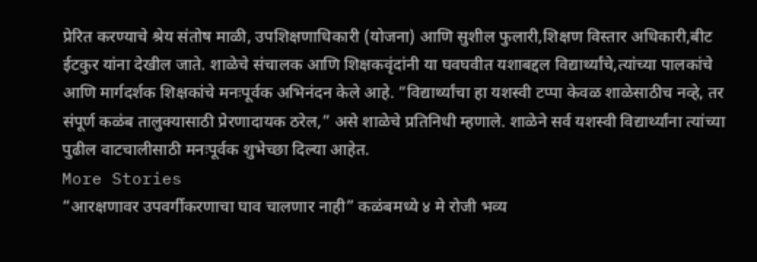प्रेरित करण्याचे श्रेय संतोष माळी, उपशिक्षणाधिकारी (योजना) आणि सुशील फुलारी,शिक्षण विस्तार अधिकारी,बीट ईटकुर यांना देखील जाते. शाळेचे संचालक आणि शिक्षकवृंदांनी या घवघवीत यशाबद्दल विद्यार्थ्यांचे,त्यांच्या पालकांचे आणि मार्गदर्शक शिक्षकांचे मनःपूर्वक अभिनंदन केले आहे. “विद्यार्थ्यांचा हा यशस्वी टप्पा केवळ शाळेसाठीच नव्हे, तर संपूर्ण कळंब तालुक्यासाठी प्रेरणादायक ठरेल,” असे शाळेचे प्रतिनिधी म्हणाले. शाळेने सर्व यशस्वी विद्यार्थ्यांना त्यांच्या पुढील वाटचालीसाठी मनःपूर्वक शुभेच्छा दिल्या आहेत.
More Stories
“आरक्षणावर उपवर्गीकरणाचा घाव चालणार नाही” कळंबमध्ये ४ मे रोजी भव्य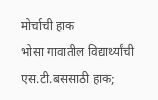मोर्चाची हाक
भोसा गावातील विद्यार्थ्यांची एस.टी.बससाठी हाक;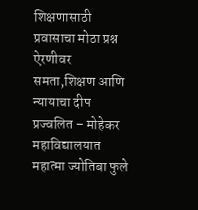शिक्षणासाठी प्रवासाचा मोठा प्रश्न ऐरणीवर
समता,शिक्षण आणि न्यायाचा दीप प्रज्वलित – मोहेकर महाविद्यालयात महात्मा ज्योतिबा फुले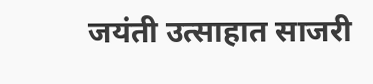जयंती उत्साहात साजरी